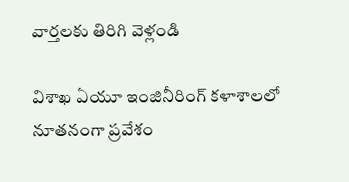వార్తలకు తిరిగి వెళ్లండి

విశాఖ ఏయూ ఇంజినీరింగ్ కళాశాలలో నూతనంగా ప్రవేశం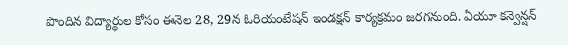పొందిన విద్యార్థుల కోసం ఈనెల 28, 29న ఓరియంటేషన్ ఇండక్షన్ కార్యక్రమం జరగనుంది. ఏయూ కన్వెన్షన్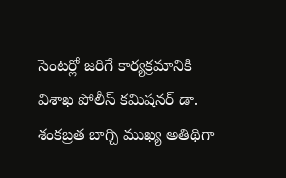సెంటర్లో జరిగే కార్యక్రమానికి విశాఖ పోలీస్ కమిషనర్ డా. శంకబ్రత బాగ్చి ముఖ్య అతిథిగా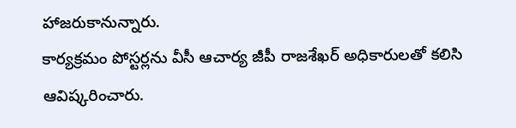హాజరుకానున్నారు.
కార్యక్రమం పోస్టర్లను వీసీ ఆచార్య జీపీ రాజశేఖర్ అధికారులతో కలిసి ఆవిష్కరించారు.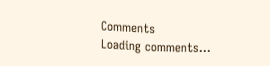Comments
Loading comments...